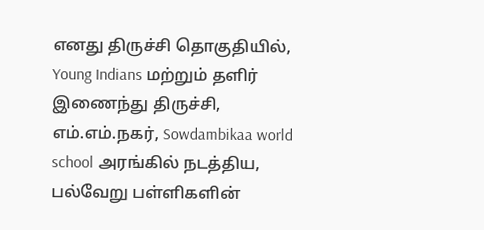எனது திருச்சி தொகுதியில், Young Indians மற்றும் தளிர் இணைந்து திருச்சி, எம்.எம்.நகர், Sowdambikaa world school அரங்கில் நடத்திய, பல்வேறு பள்ளிகளின்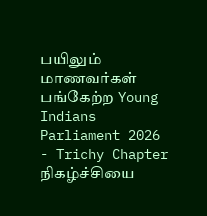பயிலும் மாணவர்கள் பங்கேற்ற Young Indians Parliament 2026 - Trichy Chapter நிகழ்ச்சியை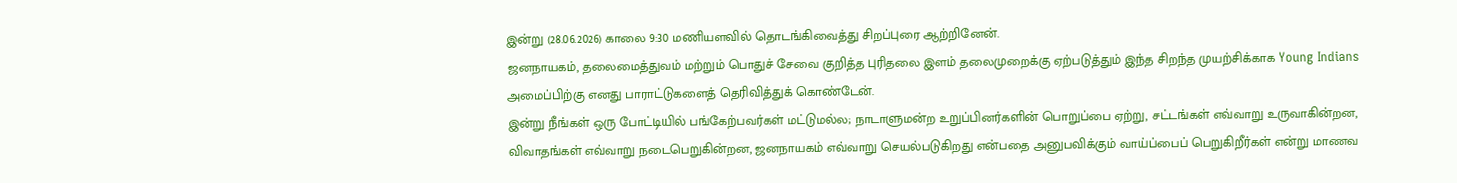இன்று (28.06.2026) காலை 9:30 மணியளவில் தொடங்கிவைத்து சிறப்புரை ஆற்றினேன்.
ஜனநாயகம், தலைமைத்துவம் மற்றும் பொதுச் சேவை குறித்த புரிதலை இளம் தலைமுறைக்கு ஏற்படுத்தும் இந்த சிறந்த முயற்சிக்காக Young Indians அமைப்பிற்கு எனது பாராட்டுகளைத் தெரிவித்துக் கொண்டேன்.
இன்று நீங்கள் ஒரு போட்டியில் பங்கேற்பவர்கள் மட்டுமல்ல; நாடாளுமன்ற உறுப்பினர்களின் பொறுப்பை ஏற்று, சட்டங்கள் எவ்வாறு உருவாகின்றன, விவாதங்கள் எவ்வாறு நடைபெறுகின்றன, ஜனநாயகம் எவ்வாறு செயல்படுகிறது என்பதை அனுபவிக்கும் வாய்ப்பைப் பெறுகிறீர்கள் என்று மாணவ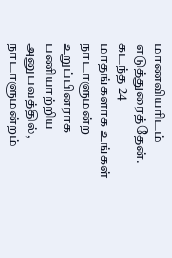மாணவியரிடம் எடுத்துரைத்தேன்.
கடந்த 24 மாதங்களாக உங்கள் நாடாளுமன்ற உறுப்பினராக பணியாற்றிய அனுபவத்தில், நாடாளுமன்றம்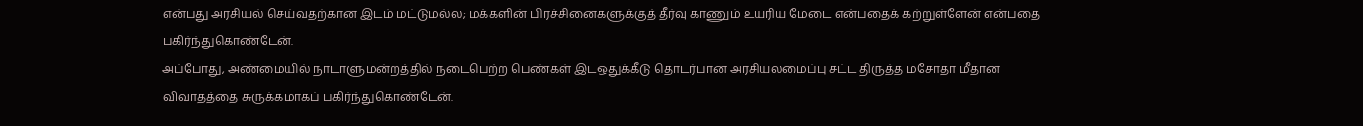என்பது அரசியல் செய்வதற்கான இடம் மட்டுமல்ல; மக்களின் பிரச்சினைகளுக்குத் தீர்வு காணும் உயரிய மேடை என்பதைக் கற்றுள்ளேன் என்பதை பகிர்ந்துகொண்டேன்.
அப்போது, அண்மையில் நாடாளுமன்றத்தில் நடைபெற்ற பெண்கள் இடஒதுக்கீடு தொடர்பான அரசியலமைப்பு சட்ட திருத்த மசோதா மீதான விவாதத்தை சுருக்கமாகப் பகிர்ந்துகொண்டேன்.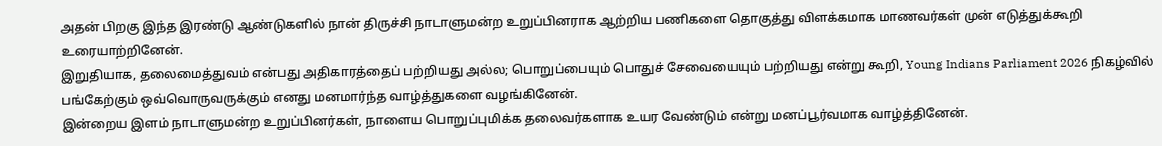அதன் பிறகு இந்த இரண்டு ஆண்டுகளில் நான் திருச்சி நாடாளுமன்ற உறுப்பினராக ஆற்றிய பணிகளை தொகுத்து விளக்கமாக மாணவர்கள் முன் எடுத்துக்கூறி உரையாற்றினேன்.
இறுதியாக, தலைமைத்துவம் என்பது அதிகாரத்தைப் பற்றியது அல்ல; பொறுப்பையும் பொதுச் சேவையையும் பற்றியது என்று கூறி, Young Indians Parliament 2026 நிகழ்வில் பங்கேற்கும் ஒவ்வொருவருக்கும் எனது மனமார்ந்த வாழ்த்துகளை வழங்கினேன்.
இன்றைய இளம் நாடாளுமன்ற உறுப்பினர்கள், நாளைய பொறுப்புமிக்க தலைவர்களாக உயர வேண்டும் என்று மனப்பூர்வமாக வாழ்த்தினேன்.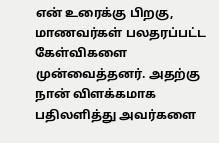என் உரைக்கு பிறகு, மாணவர்கள் பலதரப்பட்ட கேள்விகளை முன்வைத்தனர். அதற்கு நான் விளக்கமாக பதிலளித்து அவர்களை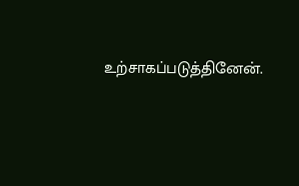உற்சாகப்படுத்தினேன்.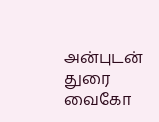அன்புடன் துரை வைகோ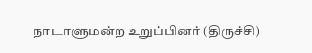நாடாளுமன்ற உறுப்பினர் (திருச்சி)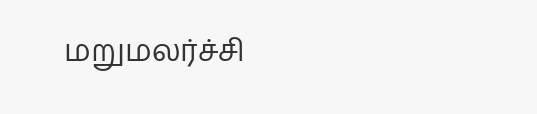மறுமலர்ச்சி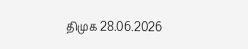திமுக 28.06.2026